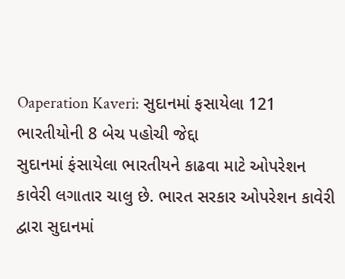Oaperation Kaveri: સુદાનમાં ફસાયેલા 121 ભારતીયોની 8 બેચ પહોચી જેદ્દા
સુદાનમાં ફંસાયેલા ભારતીયને કાઢવા માટે ઓપરેશન કાવેરી લગાતાર ચાલુ છે. ભારત સરકાર ઓપરેશન કાવેરી દ્વારા સુદાનમાં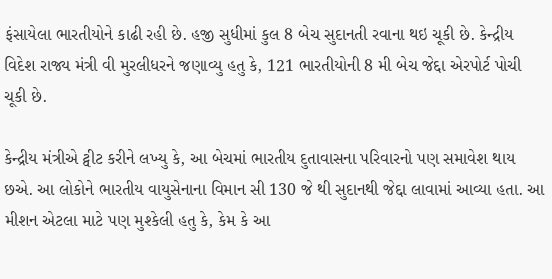ફંસાયેલા ભારતીયોને કાઢી રહી છે. હજી સુધીમાં કુલ 8 બેચ સુદાનતી રવાના થઇ ચૂકી છે. કેન્દ્રીય વિદેશ રાજ્ય મંત્રી વી મુરલીધરને જણાવ્યુ હતુ કે, 121 ભારતીયોની 8 મી બેચ જેદ્દા એરપોર્ટ પોચી ચૂકી છે.

કેન્દ્રીય મંત્રીએ ટ્વીટ કરીને લખ્યુ કે, આ બેચમાં ભારતીય દુતાવાસના પરિવારનો પણ સમાવેશ થાય છએ. આ લોકોને ભારતીય વાયુસેનાના વિમાન સી 130 જે થી સુદાનથી જેદ્દા લાવામાં આવ્યા હતા. આ મીશન એટલા માટે પણ મુશ્કેલી હતુ કે, કેમ કે આ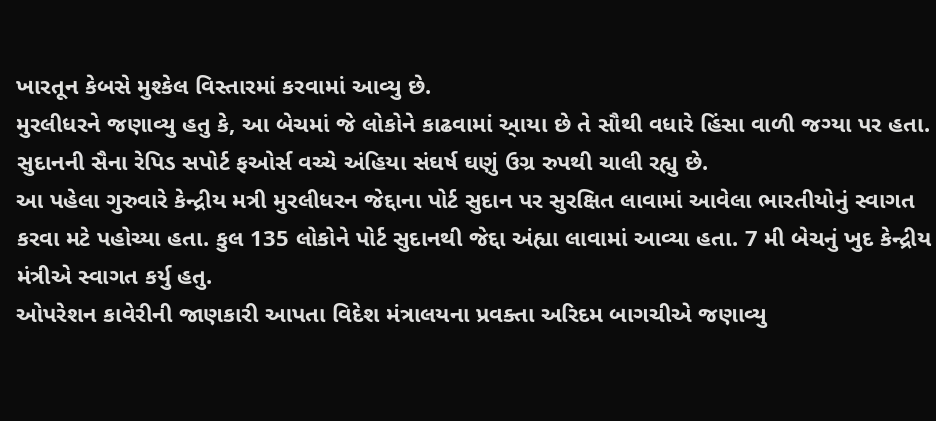ખારતૂન કેબસે મુશ્કેલ વિસ્તારમાં કરવામાં આવ્યુ છે.
મુરલીધરને જણાવ્યુ હતુ કે, આ બેચમાં જે લોકોને કાઢવામાં આ્યા છે તે સૌથી વધારે હિંસા વાળી જગ્યા પર હતા. સુદાનની સૈના રેપિડ સપોર્ટ ફઓર્સ વચ્ચે અંહિયા સંઘર્ષ ઘણું ઉગ્ર રુપથી ચાલી રહ્યુ છે.
આ પહેલા ગુરુવારે કેન્દ્રીય મત્રી મુરલીધરન જેદ્દાના પોર્ટ સુદાન પર સુરક્ષિત લાવામાં આવેલા ભારતીયોનું સ્વાગત કરવા મટે પહોચ્યા હતા. કુલ 135 લોકોને પોર્ટ સુદાનથી જેદ્દા અંહ્યા લાવામાં આવ્યા હતા. 7 મી બેચનું ખુદ કેન્દ્રીય મંત્રીએ સ્વાગત કર્યુ હતુ.
ઓપરેશન કાવેરીની જાણકારી આપતા વિદેશ મંત્રાલયના પ્રવક્તા અરિદમ બાગચીએ જણાવ્યુ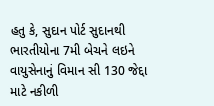હતુ કે, સુદાન પોર્ટ સુદાનથી ભારતીયોના 7મી બેચને લઇને વાયુસેનાનું વિમાન સી 130 જેદ્દા માટે નકીળી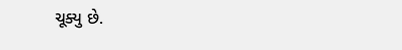ચૂક્યુ છે.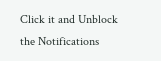Click it and Unblock the Notifications